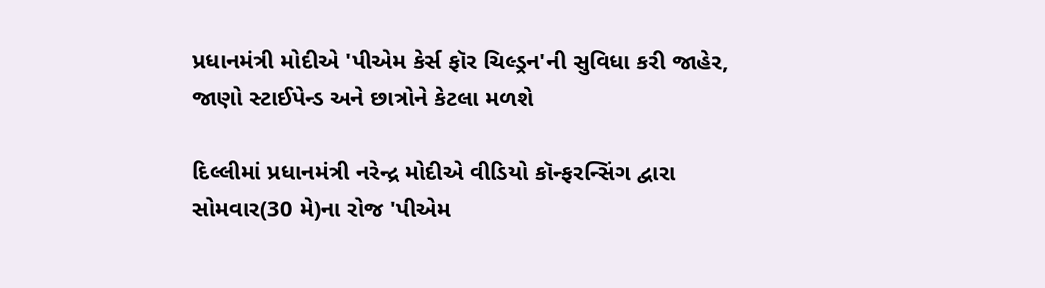પ્રધાનમંત્રી મોદીએ 'પીએમ કેર્સ ફૉર ચિલ્ડ્રન'ની સુવિધા કરી જાહેર, જાણો સ્ટાઈપેન્ડ અને છાત્રોને કેટલા મળશે

દિલ્લીમાં પ્રધાનમંત્રી નરેન્દ્ર મોદીએ વીડિયો કૉન્ફરન્સિંગ દ્વારા સોમવાર(30 મે)ના રોજ 'પીએમ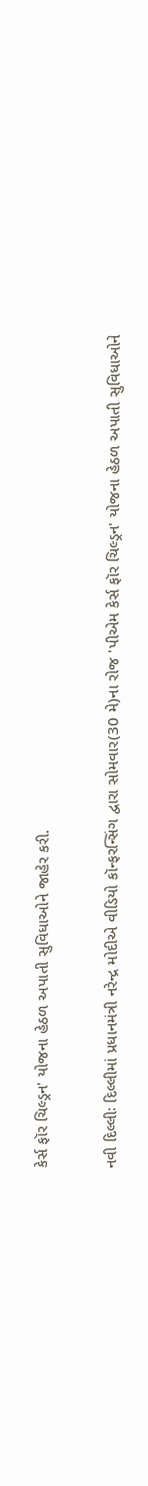કેર્સ ફૉર ચિલ્ડ્રન' યોજના હેઠળ અપાતી સુવિધાઓને જાહેર કરી.

નવી દિલ્લીઃ દિલ્લીમાં પ્રધાનમંત્રી નરેન્દ્ર મોદીએ વીડિયો કૉન્ફરન્સિંગ દ્વારા સોમવાર(30 મે)ના રોજ 'પીએમ કેર્સ ફૉર ચિલ્ડ્રન' યોજના હેઠળ અપાતી સુવિધાઓને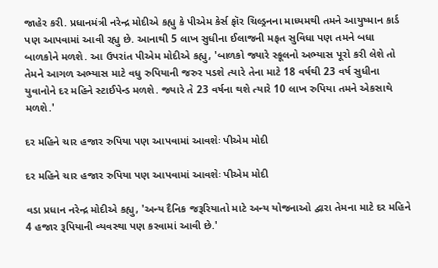જાહેર કરી. પ્રધાનમંત્રી નરેન્દ્ર મોદીએ કહ્યુ કે પીએમ કેર્સ ફૉર ચિલ્ડ્રનના માધ્યમથી તમને આયુષ્માન કાર્ડ પણ આપવામાં આવી રહ્યુ છે. આનાથી 5 લાખ સુધીના ઈલાજની મફત સુવિધા પણ તમને બધા બાળકોને મળશે. આ ઉપરાંત પીએમ મોદીએ કહ્યુ, 'બાળકો જ્યારે સ્કૂલનો અભ્યાસ પૂરો કરી લેશે તો તેમને આગળ અભ્યાસ માટે વધુ રુપિયાની જરુર પડશે ત્યારે તેના માટે 18 વર્ષથી 23 વર્ષ સુધીના યુવાનોને દર મહિને સ્ટાઈપેન્ડ મળશે. જ્યારે તે 23 વર્ષના થશે ત્યારે 10 લાખ રુપિયા તમને એકસાથે મળશે.'

દર મહિને ચાર હજાર રુપિયા પણ આપવામાં આવશેઃ પીએમ મોદી

દર મહિને ચાર હજાર રુપિયા પણ આપવામાં આવશેઃ પીએમ મોદી

વડા પ્રધાન નરેન્દ્ર મોદીએ કહ્યુ, 'અન્ય દૈનિક જરૂરિયાતો માટે અન્ય યોજનાઓ દ્વારા તેમના માટે દર મહિને 4 હજાર રૂપિયાની વ્યવસ્થા પણ કરવામાં આવી છે.'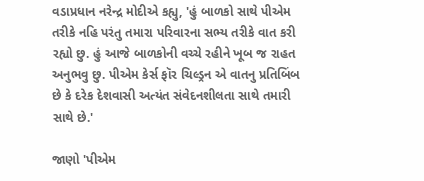વડાપ્રધાન નરેન્દ્ર મોદીએ કહ્યુ, 'હું બાળકો સાથે પીએમ તરીકે નહિ પરંતુ તમારા પરિવારના સભ્ય તરીકે વાત કરી રહ્યો છુ. હું આજે બાળકોની વચ્ચે રહીને ખૂબ જ રાહત અનુભવુ છુ. પીએમ કેર્સ ફૉર ચિલ્ડ્રન એ વાતનુ પ્રતિબિંબ છે કે દરેક દેશવાસી અત્યંત સંવેદનશીલતા સાથે તમારી સાથે છે.'

જાણો 'પીએમ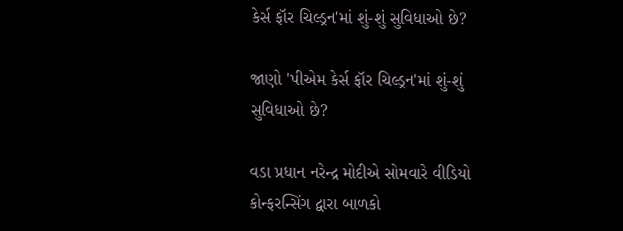કેર્સ ફૉર ચિલ્ડ્રન'માં શું-શું સુવિધાઓ છે?

જાણો 'પીએમ કેર્સ ફૉર ચિલ્ડ્રન'માં શું-શું સુવિધાઓ છે?

વડા પ્રધાન નરેન્દ્ર મોદીએ સોમવારે વીડિયો કોન્ફરન્સિંગ દ્વારા બાળકો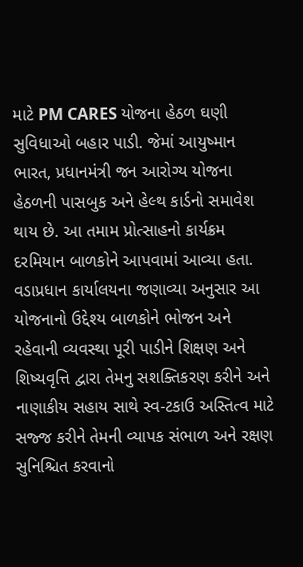માટે PM CARES યોજના હેઠળ ઘણી સુવિધાઓ બહાર પાડી. જેમાં આયુષ્માન ભારત, પ્રધાનમંત્રી જન આરોગ્ય યોજના હેઠળની પાસબુક અને હેલ્થ કાર્ડનો સમાવેશ થાય છે. આ તમામ પ્રોત્સાહનો કાર્યક્રમ દરમિયાન બાળકોને આપવામાં આવ્યા હતા. વડાપ્રધાન કાર્યાલયના જણાવ્યા અનુસાર આ યોજનાનો ઉદ્દેશ્ય બાળકોને ભોજન અને રહેવાની વ્યવસ્થા પૂરી પાડીને શિક્ષણ અને શિષ્યવૃત્તિ દ્વારા તેમનુ સશક્તિકરણ કરીને અને નાણાકીય સહાય સાથે સ્વ-ટકાઉ અસ્તિત્વ માટે સજ્જ કરીને તેમની વ્યાપક સંભાળ અને રક્ષણ સુનિશ્ચિત કરવાનો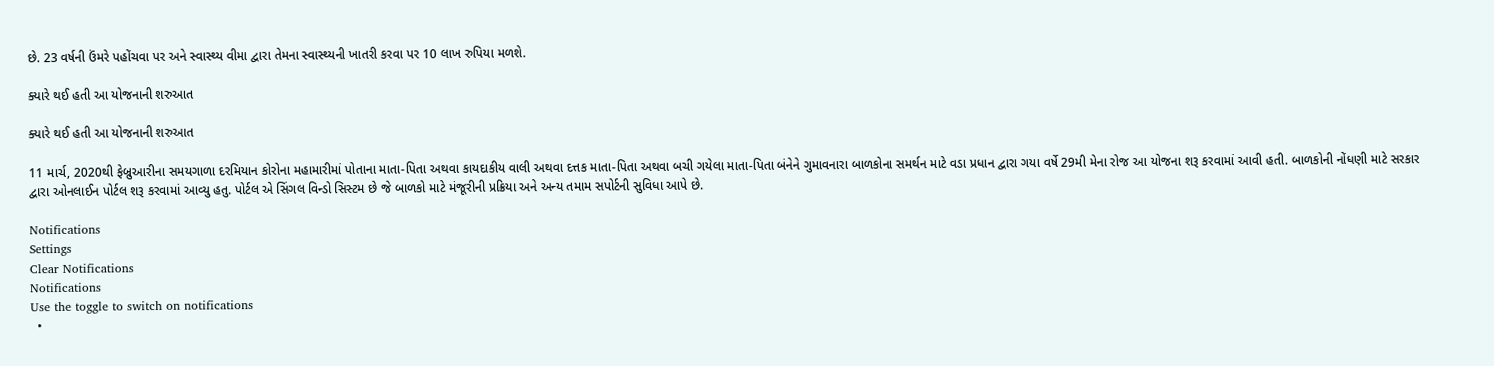છે. 23 વર્ષની ઉંમરે પહોંચવા પર અને સ્વાસ્થ્ય વીમા દ્વારા તેમના સ્વાસ્થ્યની ખાતરી કરવા પર 10 લાખ રુપિયા મળશે.

ક્યારે થઈ હતી આ યોજનાની શરુઆત

ક્યારે થઈ હતી આ યોજનાની શરુઆત

11 માર્ચ, 2020થી ફેબ્રુઆરીના સમયગાળા દરમિયાન કોરોના મહામારીમાં પોતાના માતા-પિતા અથવા કાયદાકીય વાલી અથવા દત્તક માતા-પિતા અથવા બચી ગયેલા માતા-પિતા બંનેને ગુમાવનારા બાળકોના સમર્થન માટે વડા પ્રધાન દ્વારા ગયા વર્ષે 29મી મેના રોજ આ યોજના શરૂ કરવામાં આવી હતી. બાળકોની નોંધણી માટે સરકાર દ્વારા ઓનલાઈન પોર્ટલ શરૂ કરવામાં આવ્યુ હતુ. પોર્ટલ એ સિંગલ વિન્ડો સિસ્ટમ છે જે બાળકો માટે મંજૂરીની પ્રક્રિયા અને અન્ય તમામ સપોર્ટની સુવિધા આપે છે.

Notifications
Settings
Clear Notifications
Notifications
Use the toggle to switch on notifications
  •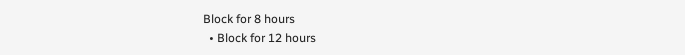Block for 8 hours
  • Block for 12 hours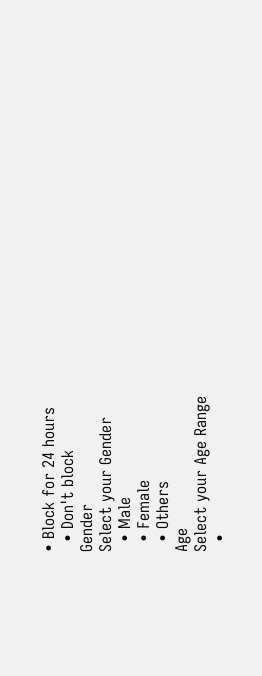• Block for 24 hours
  • Don't block
Gender
Select your Gender
  • Male
  • Female
  • Others
Age
Select your Age Range
  •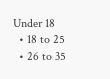Under 18
  • 18 to 25
  • 26 to 35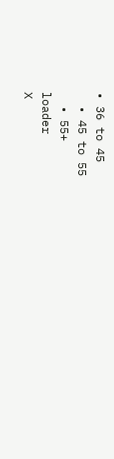• 36 to 45
  • 45 to 55
  • 55+
loader
X